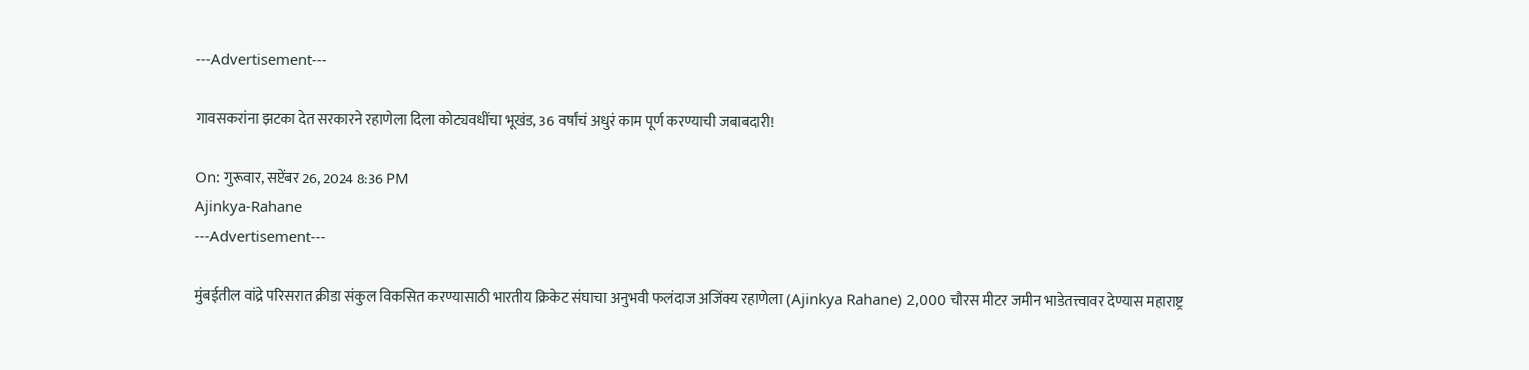---Advertisement---

गावसकरांना झटका देत सरकारने रहाणेला दिला कोट्यवधींचा भूखंड, 36 वर्षांचं अधुरं काम पूर्ण करण्याची जबाबदारी!

On: गुरूवार, सप्टेंबर 26, 2024 8:36 PM
Ajinkya-Rahane
---Advertisement---

मुंबईतील वांद्रे परिसरात क्रीडा संकुल विकसित करण्यासाठी भारतीय क्रिकेट संघाचा अनुभवी फलंदाज अजिंक्य रहाणेला (Ajinkya Rahane) 2,000 चौरस मीटर जमीन भाडेतत्त्वावर देण्यास महाराष्ट्र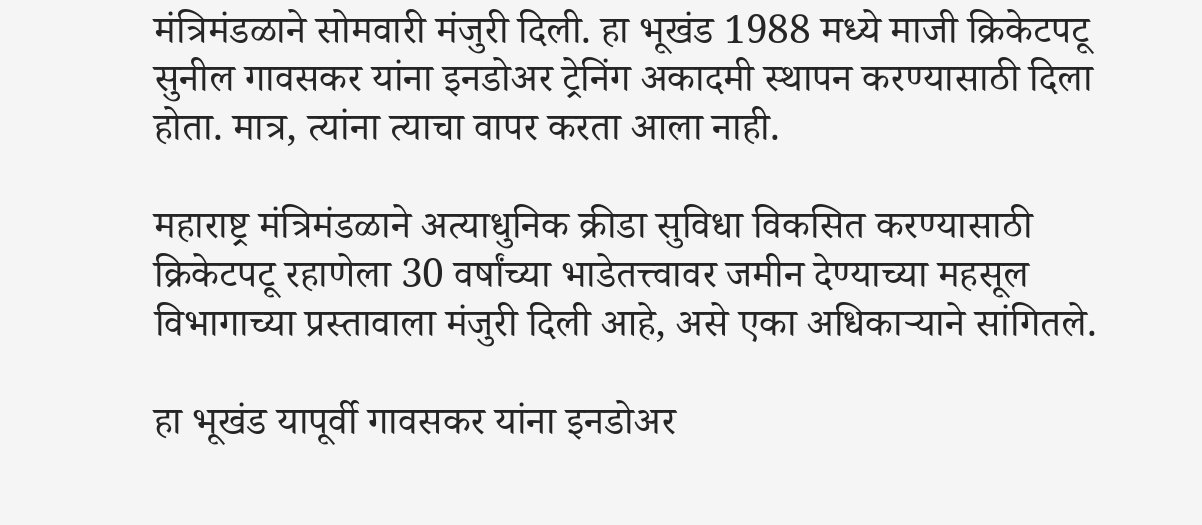मंत्रिमंडळाने सोमवारी मंजुरी दिली. हा भूखंड 1988 मध्ये माजी क्रिकेटपटू सुनील गावसकर यांना इनडोअर ट्रेनिंग अकादमी स्थापन करण्यासाठी दिला होता. मात्र, त्यांना त्याचा वापर करता आला नाही.

महाराष्ट्र मंत्रिमंडळाने अत्याधुनिक क्रीडा सुविधा विकसित करण्यासाठी क्रिकेटपटू रहाणेला 30 वर्षांच्या भाडेतत्त्वावर जमीन देण्याच्या महसूल विभागाच्या प्रस्तावाला मंजुरी दिली आहे, असे एका अधिकाऱ्याने सांगितले.

हा भूखंड यापूर्वी गावसकर यांना इनडोअर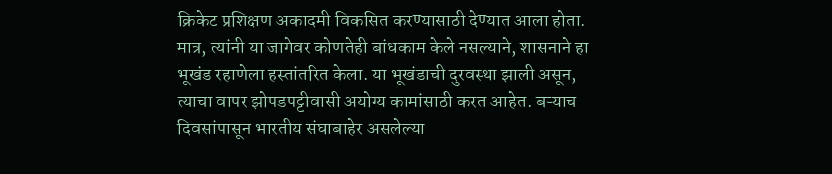क्रिकेट प्रशिक्षण अकादमी विकसित करण्यासाठी देण्यात आला होता. मात्र, त्यांनी या जागेवर कोणतेही बांधकाम केले नसल्याने, शासनाने हा भूखंड रहाणेला हस्तांतरित केला. या भूखंडाची दुरवस्था झाली असून, त्याचा वापर झोपडपट्टीवासी अयोग्य कामांसाठी करत आहेत. बऱ्याच दिवसांपासून भारतीय संघाबाहेर असलेल्या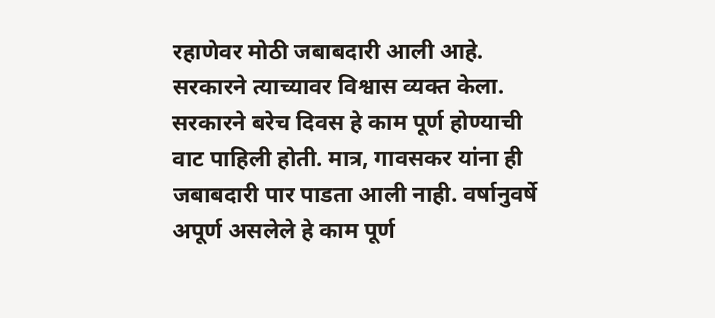रहाणेवर मोठी जबाबदारी आली आहे. सरकारने त्याच्यावर विश्वास व्यक्त केला. सरकारने बरेच दिवस हे काम पूर्ण होण्याची वाट पाहिली होती. मात्र, गावसकर यांना ही जबाबदारी पार पाडता आली नाही. वर्षानुवर्षे अपूर्ण असलेले हे काम पूर्ण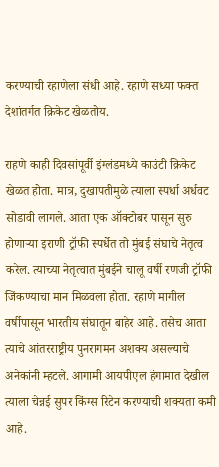करण्याची रहाणेला संधी आहे. रहाणे सध्या फक्त देशांतर्गत क्रिकेट खेळतोय.

राहणे काही दिवसांपूर्वी इंग्लंडमध्ये काउंटी क्रिकेट खेळत होता. मात्र, दुखापतीमुळे त्याला स्पर्धा अर्धवट सोडावी लागले. आता एक ऑक्टोबर पासून सुरु होणाऱ्या इराणी ट्रॉफी स्पर्धेत तो मुंबई संघाचे नेतृत्व करेल. त्याच्या नेतृत्वात मुंबईने चालू वर्षी रणजी ट्रॉफी जिंकण्याचा मान मिळवला होता. रहाणे मागील वर्षीपासून भारतीय संघातून बाहेर आहे. तसेच आता त्याचे आंतरराष्ट्रीय पुनरागमन अशक्य असल्याचे अनेकांनी म्हटले. आगामी आयपीएल हंगामात देखील त्याला चेन्नई सुपर किंग्स रिटेन करण्याची शक्यता कमी आहे.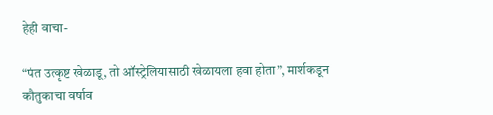हेही वाचा-

“पंत उत्कृष्ट खेळाडू, तो ऑस्ट्रेलियासाठी खेळायला हवा होता”, मार्शकडून कौतुकाचा वर्षाव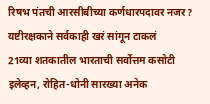रिषभ पंतची आरसीबीच्या कर्णधारपदावर नजर? यष्टीरक्षकाने सर्वकाही खरं सांगून टाकलं
21व्या शतकातील भारताची सर्वोत्तम कसोटी इलेव्हन, रोहित-धोनी सारख्या अनेक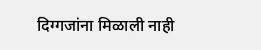दिग्गजांना मिळाली नाही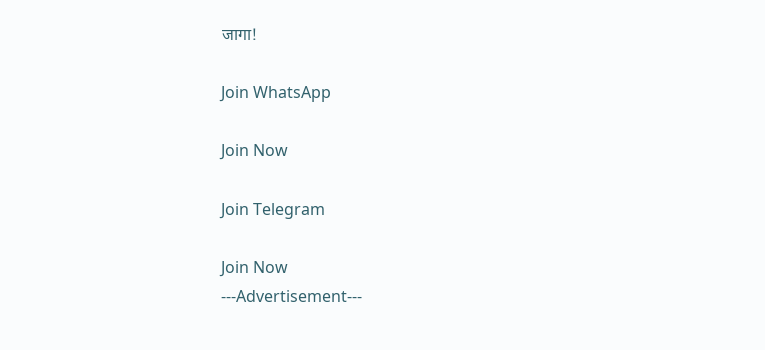जागा!

Join WhatsApp

Join Now

Join Telegram

Join Now
---Advertisement---